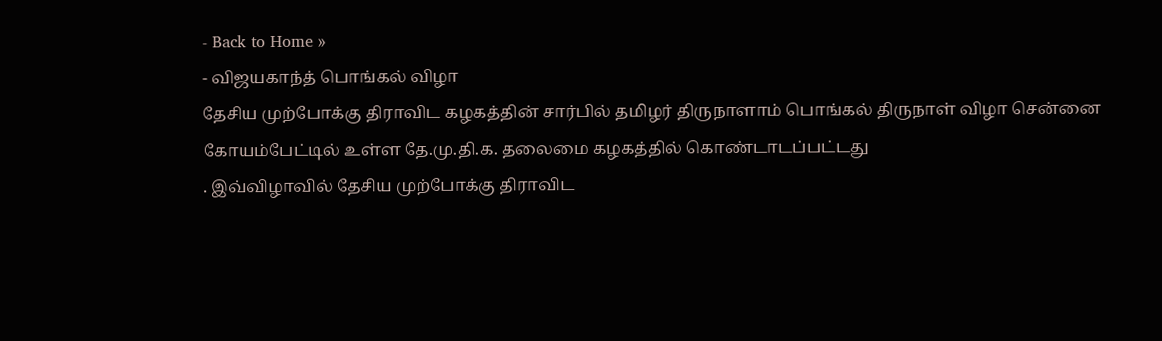- Back to Home »
- விஜயகாந்த் பொங்கல் விழா
தேசிய முற்போக்கு திராவிட கழகத்தின் சார்பில் தமிழர் திருநாளாம் பொங்கல் திருநாள் விழா சென்னை கோயம்பேட்டில் உள்ள தே.மு.தி.க. தலைமை கழகத்தில் கொண்டாடப்பட்டது
. இவ்விழாவில் தேசிய முற்போக்கு திராவிட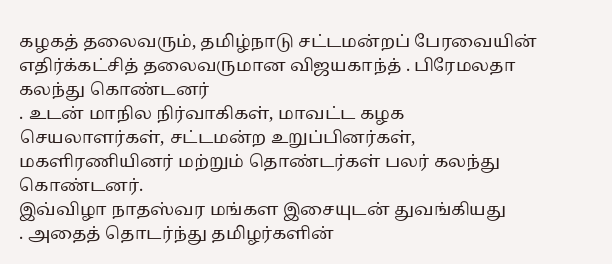கழகத் தலைவரும், தமிழ்நாடு சட்டமன்றப் பேரவையின் எதிர்க்கட்சித் தலைவருமான விஜயகாந்த் . பிரேமலதா கலந்து கொண்டனர்
. உடன் மாநில நிர்வாகிகள், மாவட்ட கழக செயலாளர்கள், சட்டமன்ற உறுப்பினர்கள், மகளிரணியினர் மற்றும் தொண்டர்கள் பலர் கலந்து கொண்டனர்.
இவ்விழா நாதஸ்வர மங்கள இசையுடன் துவங்கியது
. அதைத் தொடர்ந்து தமிழர்களின்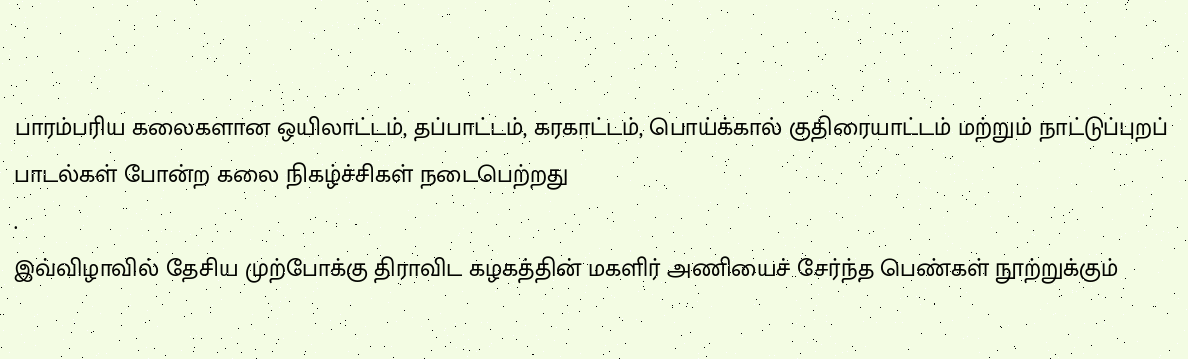பாரம்பரிய கலைகளான ஒயிலாட்டம், தப்பாட்டம், கரகாட்டம், பொய்க்கால் குதிரையாட்டம் மற்றும் நாட்டுப்புறப் பாடல்கள் போன்ற கலை நிகழ்ச்சிகள் நடைபெற்றது
.
இவ்விழாவில் தேசிய முற்போக்கு திராவிட கழகத்தின் மகளிர் அணியைச் சேர்ந்த பெண்கள் நூற்றுக்கும்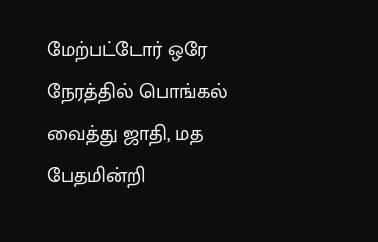மேற்பட்டோர் ஒரே நேரத்தில் பொங்கல் வைத்து ஜாதி, மத பேதமின்றி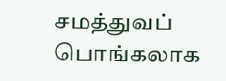சமத்துவப் பொங்கலாக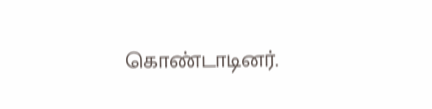கொண்டாடினர்.